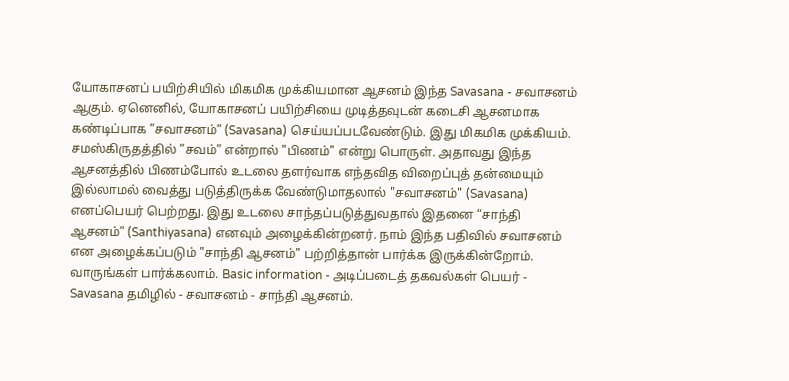யோகாசனப் பயிற்சியில் மிகமிக முக்கியமான ஆசனம் இந்த Savasana - சவாசனம் ஆகும். ஏனெனில், யோகாசனப் பயிற்சியை முடித்தவுடன் கடைசி ஆசனமாக கண்டிப்பாக ”சவாசனம்” (Savasana) செய்யப்படவேண்டும். இது மிகமிக முக்கியம். சமஸ்கிருதத்தில் ”சவம்” என்றால் "பிணம்" என்று பொருள். அதாவது இந்த ஆசனத்தில் பிணம்போல் உடலை தளர்வாக எந்தவித விறைப்புத் தன்மையும் இல்லாமல் வைத்து படுத்திருக்க வேண்டுமாதலால் "சவாசனம்" (Savasana) எனப்பெயர் பெற்றது. இது உடலை சாந்தப்படுத்துவதால் இதனை “சாந்தி ஆசனம்” (Santhiyasana) எனவும் அழைக்கின்றனர். நாம் இந்த பதிவில் சவாசனம் என அழைக்கப்படும் "சாந்தி ஆசனம்" பற்றித்தான் பார்க்க இருக்கின்றோம். வாருங்கள் பார்க்கலாம். Basic information - அடிப்படைத் தகவல்கள் பெயர் - Savasana தமிழில் - சவாசனம் - சாந்தி ஆசனம்.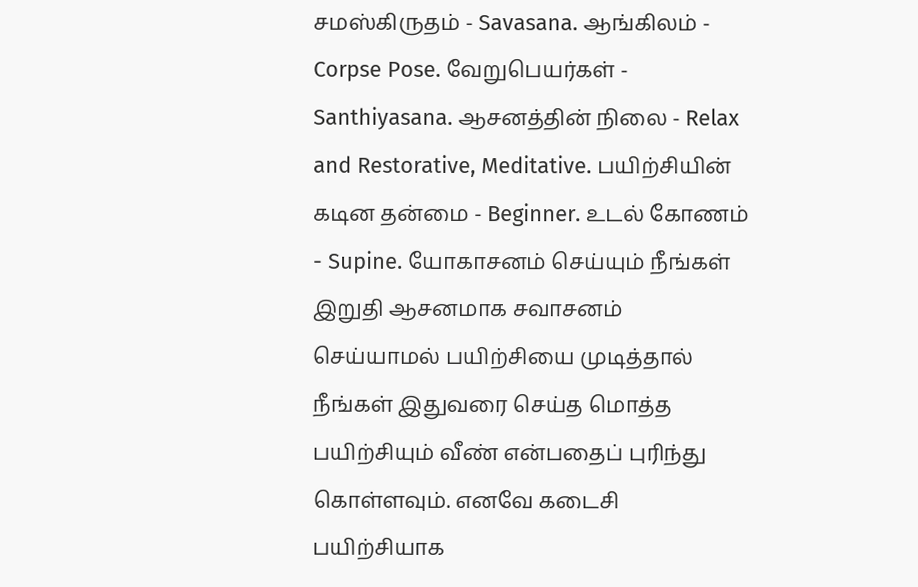சமஸ்கிருதம் - Savasana. ஆங்கிலம் - Corpse Pose. வேறுபெயர்கள் - Santhiyasana. ஆசனத்தின் நிலை - Relax and Restorative, Meditative. பயிற்சியின் கடின தன்மை - Beginner. உடல் கோணம் - Supine. யோகாசனம் செய்யும் நீங்கள் இறுதி ஆசனமாக சவாசனம் செய்யாமல் பயிற்சியை முடித்தால் நீங்கள் இதுவரை செய்த மொத்த பயிற்சியும் வீண் என்பதைப் புரிந்து கொள்ளவும். எனவே கடைசி பயிற்சியாக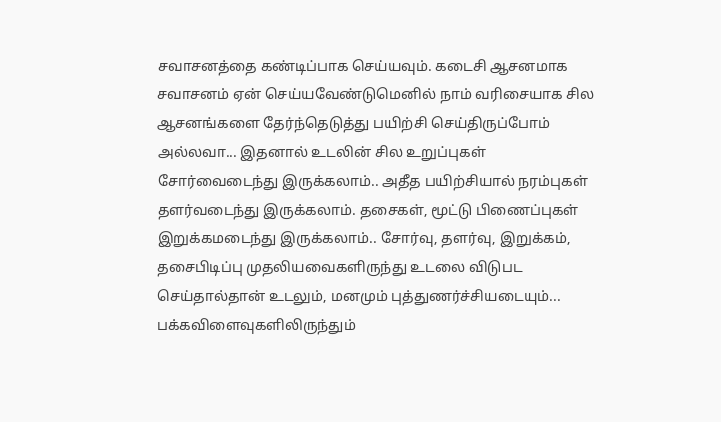சவாசனத்தை கண்டிப்பாக செய்யவும். கடைசி ஆசனமாக சவாசனம் ஏன் செய்யவேண்டுமெனில் நாம் வரிசையாக சில ஆசனங்களை தேர்ந்தெடுத்து பயிற்சி செய்திருப்போம் அல்லவா... இதனால் உடலின் சில உறுப்புகள் சோர்வைடைந்து இருக்கலாம்.. அதீத பயிற்சியால் நரம்புகள் தளர்வடைந்து இருக்கலாம். தசைகள், மூட்டு பிணைப்புகள் இறுக்கமடைந்து இருக்கலாம்.. சோர்வு, தளர்வு, இறுக்கம், தசைபிடிப்பு முதலியவைகளிருந்து உடலை விடுபட செய்தால்தான் உடலும், மனமும் புத்துணர்ச்சியடையும்... பக்கவிளைவுகளிலிருந்தும்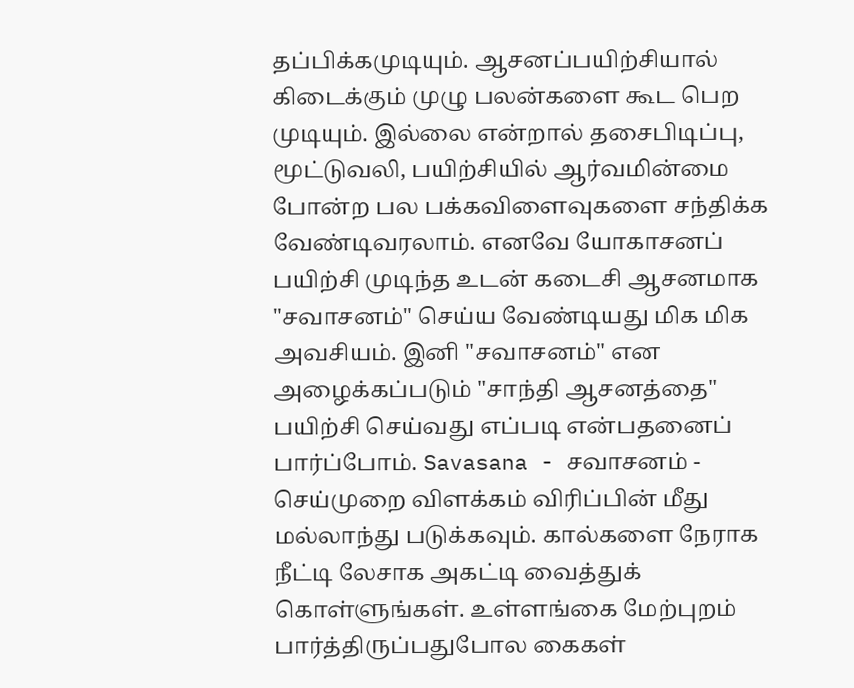தப்பிக்கமுடியும். ஆசனப்பயிற்சியால் கிடைக்கும் முழு பலன்களை கூட பெற முடியும். இல்லை என்றால் தசைபிடிப்பு, மூட்டுவலி, பயிற்சியில் ஆர்வமின்மை போன்ற பல பக்கவிளைவுகளை சந்திக்க வேண்டிவரலாம். எனவே யோகாசனப் பயிற்சி முடிந்த உடன் கடைசி ஆசனமாக "சவாசனம்" செய்ய வேண்டியது மிக மிக அவசியம். இனி "சவாசனம்" என அழைக்கப்படும் "சாந்தி ஆசனத்தை" பயிற்சி செய்வது எப்படி என்பதனைப் பார்ப்போம். Savasana - சவாசனம் - செய்முறை விளக்கம் விரிப்பின் மீது மல்லாந்து படுக்கவும். கால்களை நேராக நீட்டி லேசாக அகட்டி வைத்துக் கொள்ளுங்கள். உள்ளங்கை மேற்புறம் பார்த்திருப்பதுபோல கைகள்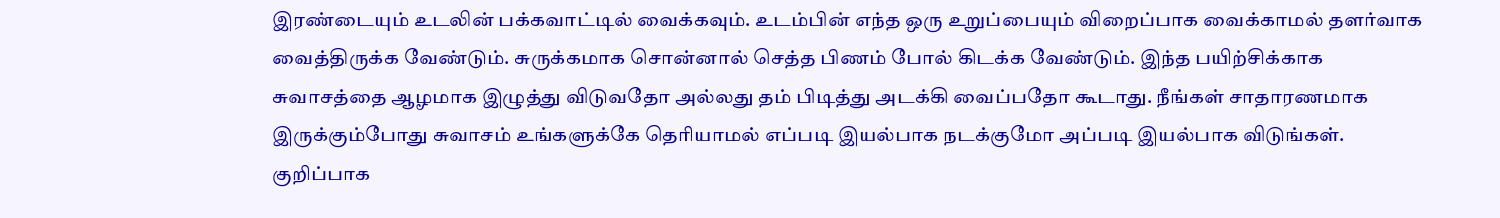இரண்டையும் உடலின் பக்கவாட்டில் வைக்கவும். உடம்பின் எந்த ஒரு உறுப்பையும் விறைப்பாக வைக்காமல் தளர்வாக வைத்திருக்க வேண்டும். சுருக்கமாக சொன்னால் செத்த பிணம் போல் கிடக்க வேண்டும். இந்த பயிற்சிக்காக சுவாசத்தை ஆழமாக இழுத்து விடுவதோ அல்லது தம் பிடித்து அடக்கி வைப்பதோ கூடாது. நீங்கள் சாதாரணமாக இருக்கும்போது சுவாசம் உங்களுக்கே தெரியாமல் எப்படி இயல்பாக நடக்குமோ அப்படி இயல்பாக விடுங்கள். குறிப்பாக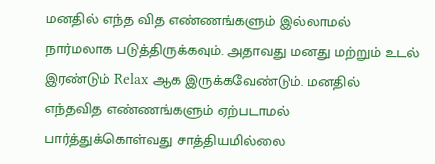மனதில் எந்த வித எண்ணங்களும் இல்லாமல் நார்மலாக படுத்திருக்கவும். அதாவது மனது மற்றும் உடல் இரண்டும் Relax ஆக இருக்கவேண்டும். மனதில் எந்தவித எண்ணங்களும் ஏற்படாமல் பார்த்துக்கொள்வது சாத்தியமில்லை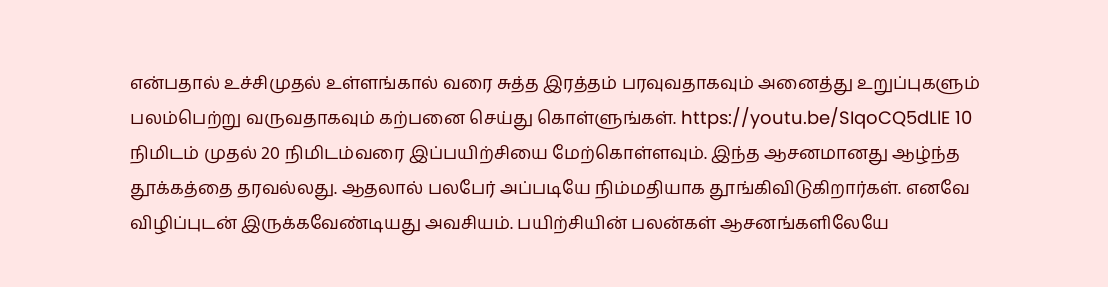என்பதால் உச்சிமுதல் உள்ளங்கால் வரை சுத்த இரத்தம் பரவுவதாகவும் அனைத்து உறுப்புகளும் பலம்பெற்று வருவதாகவும் கற்பனை செய்து கொள்ளுங்கள். https://youtu.be/SIqoCQ5dLlE 10 நிமிடம் முதல் 20 நிமிடம்வரை இப்பயிற்சியை மேற்கொள்ளவும். இந்த ஆசனமானது ஆழ்ந்த தூக்கத்தை தரவல்லது. ஆதலால் பலபேர் அப்படியே நிம்மதியாக தூங்கிவிடுகிறார்கள். எனவே விழிப்புடன் இருக்கவேண்டியது அவசியம். பயிற்சியின் பலன்கள் ஆசனங்களிலேயே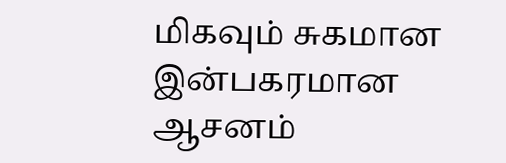மிகவும் சுகமான இன்பகரமான ஆசனம்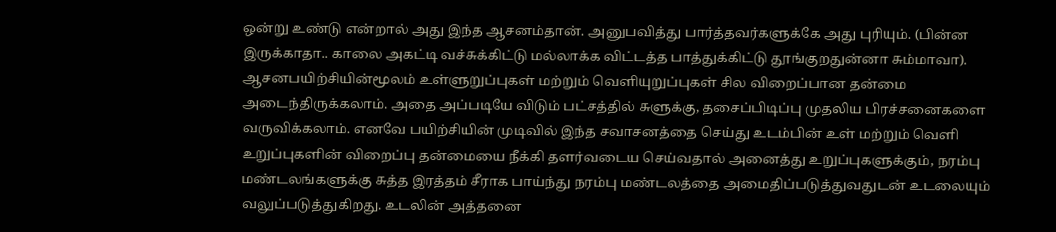ஒன்று உண்டு என்றால் அது இந்த ஆசனம்தான். அனுபவித்து பார்த்தவர்களுக்கே அது புரியும். (பின்ன இருக்காதா.. காலை அகட்டி வச்சுக்கிட்டு மல்லாக்க விட்டத்த பாத்துக்கிட்டு தூங்குறதுன்னா சும்மாவா). ஆசனபயிற்சியின்மூலம் உள்ளுறுப்புகள் மற்றும் வெளியுறுப்புகள் சில விறைப்பான தன்மை அடைந்திருக்கலாம். அதை அப்படியே விடும் பட்சத்தில் சுளுக்கு, தசைப்பிடிப்பு முதலிய பிரச்சனைகளை வருவிக்கலாம். எனவே பயிற்சியின் முடிவில் இந்த சவாசனத்தை செய்து உடம்பின் உள் மற்றும் வெளி உறுப்புகளின் விறைப்பு தன்மையை நீக்கி தளர்வடைய செய்வதால் அனைத்து உறுப்புகளுக்கும், நரம்பு மண்டலங்களுக்கு சுத்த இரத்தம் சீராக பாய்ந்து நரம்பு மண்டலத்தை அமைதிப்படுத்துவதுடன் உடலையும் வலுப்படுத்துகிறது. உடலின் அத்தனை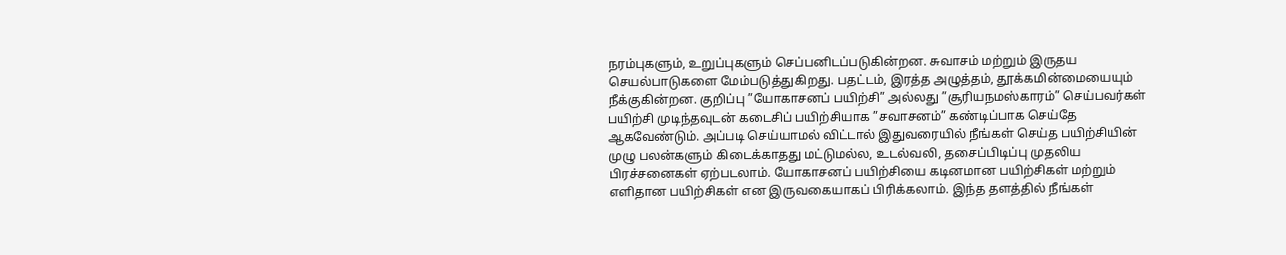நரம்புகளும், உறுப்புகளும் செப்பனிடப்படுகின்றன. சுவாசம் மற்றும் இருதய செயல்பாடுகளை மேம்படுத்துகிறது. பதட்டம், இரத்த அழுத்தம், தூக்கமின்மையையும் நீக்குகின்றன. குறிப்பு ”யோகாசனப் பயிற்சி” அல்லது ”சூரியநமஸ்காரம்” செய்பவர்கள் பயிற்சி முடிந்தவுடன் கடைசிப் பயிற்சியாக ”சவாசனம்” கண்டிப்பாக செய்தே ஆகவேண்டும். அப்படி செய்யாமல் விட்டால் இதுவரையில் நீங்கள் செய்த பயிற்சியின் முழு பலன்களும் கிடைக்காதது மட்டுமல்ல, உடல்வலி, தசைப்பிடிப்பு முதலிய பிரச்சனைகள் ஏற்படலாம். யோகாசனப் பயிற்சியை கடினமான பயிற்சிகள் மற்றும் எளிதான பயிற்சிகள் என இருவகையாகப் பிரிக்கலாம். இந்த தளத்தில் நீங்கள்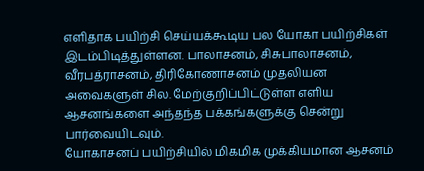எளிதாக பயிற்சி செய்யக்கூடிய பல யோகா பயிற்சிகள் இடம்பிடித்துள்ளன. பாலாசனம், சிசுபாலாசனம், வீரபத்ராசனம், திரிகோணாசனம் முதலியன அவைகளுள் சில. மேற்குறிப்பிட்டுள்ள எளிய ஆசனங்களை அந்தந்த பக்கங்களுக்கு சென்று பார்வையிடவும்.
யோகாசனப் பயிற்சியில் மிகமிக முக்கியமான ஆசனம்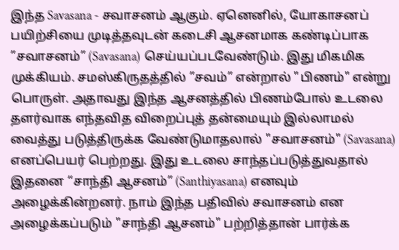இந்த Savasana - சவாசனம் ஆகும். ஏனெனில், யோகாசனப் பயிற்சியை முடித்தவுடன் கடைசி ஆசனமாக கண்டிப்பாக ”சவாசனம்” (Savasana) செய்யப்படவேண்டும். இது மிகமிக முக்கியம். சமஸ்கிருதத்தில் ”சவம்” என்றால் "பிணம்" என்று பொருள். அதாவது இந்த ஆசனத்தில் பிணம்போல் உடலை தளர்வாக எந்தவித விறைப்புத் தன்மையும் இல்லாமல் வைத்து படுத்திருக்க வேண்டுமாதலால் "சவாசனம்" (Savasana) எனப்பெயர் பெற்றது. இது உடலை சாந்தப்படுத்துவதால் இதனை “சாந்தி ஆசனம்” (Santhiyasana) எனவும் அழைக்கின்றனர். நாம் இந்த பதிவில் சவாசனம் என அழைக்கப்படும் "சாந்தி ஆசனம்" பற்றித்தான் பார்க்க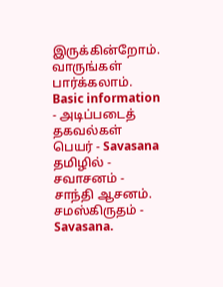இருக்கின்றோம். வாருங்கள் பார்க்கலாம். Basic information - அடிப்படைத் தகவல்கள் பெயர் - Savasana தமிழில் - சவாசனம் - சாந்தி ஆசனம். சமஸ்கிருதம் - Savasana.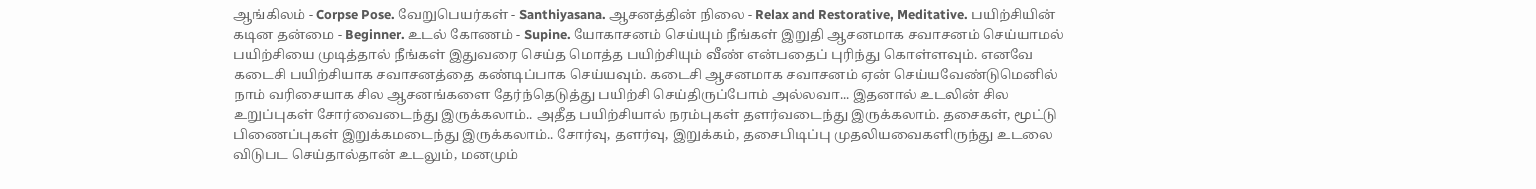ஆங்கிலம் - Corpse Pose. வேறுபெயர்கள் - Santhiyasana. ஆசனத்தின் நிலை - Relax and Restorative, Meditative. பயிற்சியின் கடின தன்மை - Beginner. உடல் கோணம் - Supine. யோகாசனம் செய்யும் நீங்கள் இறுதி ஆசனமாக சவாசனம் செய்யாமல் பயிற்சியை முடித்தால் நீங்கள் இதுவரை செய்த மொத்த பயிற்சியும் வீண் என்பதைப் புரிந்து கொள்ளவும். எனவே கடைசி பயிற்சியாக சவாசனத்தை கண்டிப்பாக செய்யவும். கடைசி ஆசனமாக சவாசனம் ஏன் செய்யவேண்டுமெனில் நாம் வரிசையாக சில ஆசனங்களை தேர்ந்தெடுத்து பயிற்சி செய்திருப்போம் அல்லவா... இதனால் உடலின் சில உறுப்புகள் சோர்வைடைந்து இருக்கலாம்.. அதீத பயிற்சியால் நரம்புகள் தளர்வடைந்து இருக்கலாம். தசைகள், மூட்டு பிணைப்புகள் இறுக்கமடைந்து இருக்கலாம்.. சோர்வு, தளர்வு, இறுக்கம், தசைபிடிப்பு முதலியவைகளிருந்து உடலை விடுபட செய்தால்தான் உடலும், மனமும்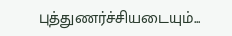புத்துணர்ச்சியடையும்...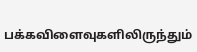பக்கவிளைவுகளிலிருந்தும்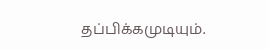தப்பிக்கமுடியும்.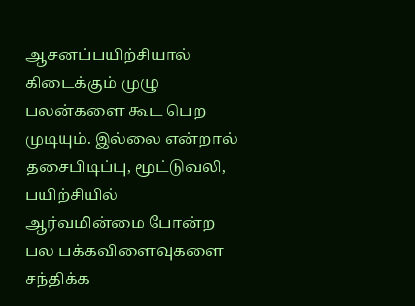ஆசனப்பயிற்சியால் கிடைக்கும் முழு பலன்களை கூட பெற முடியும். இல்லை என்றால் தசைபிடிப்பு, மூட்டுவலி, பயிற்சியில் ஆர்வமின்மை போன்ற பல பக்கவிளைவுகளை சந்திக்க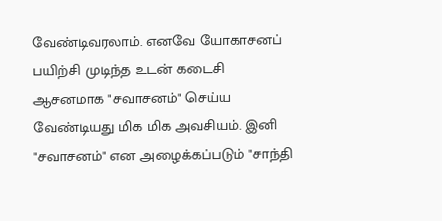வேண்டிவரலாம். எனவே யோகாசனப் பயிற்சி முடிந்த உடன் கடைசி ஆசனமாக "சவாசனம்" செய்ய வேண்டியது மிக மிக அவசியம். இனி "சவாசனம்" என அழைக்கப்படும் "சாந்தி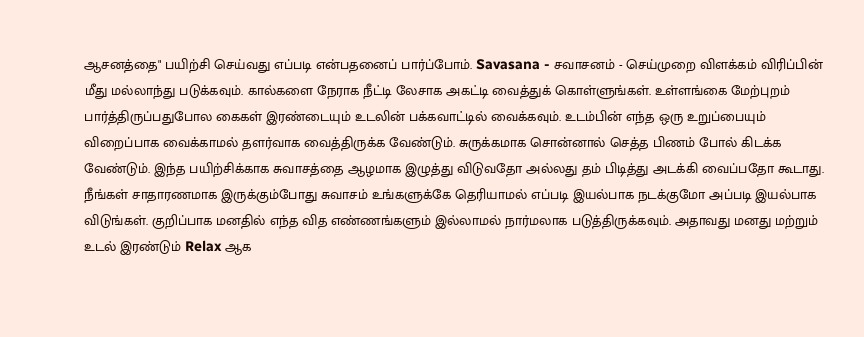ஆசனத்தை" பயிற்சி செய்வது எப்படி என்பதனைப் பார்ப்போம். Savasana - சவாசனம் - செய்முறை விளக்கம் விரிப்பின் மீது மல்லாந்து படுக்கவும். கால்களை நேராக நீட்டி லேசாக அகட்டி வைத்துக் கொள்ளுங்கள். உள்ளங்கை மேற்புறம் பார்த்திருப்பதுபோல கைகள் இரண்டையும் உடலின் பக்கவாட்டில் வைக்கவும். உடம்பின் எந்த ஒரு உறுப்பையும் விறைப்பாக வைக்காமல் தளர்வாக வைத்திருக்க வேண்டும். சுருக்கமாக சொன்னால் செத்த பிணம் போல் கிடக்க வேண்டும். இந்த பயிற்சிக்காக சுவாசத்தை ஆழமாக இழுத்து விடுவதோ அல்லது தம் பிடித்து அடக்கி வைப்பதோ கூடாது. நீங்கள் சாதாரணமாக இருக்கும்போது சுவாசம் உங்களுக்கே தெரியாமல் எப்படி இயல்பாக நடக்குமோ அப்படி இயல்பாக விடுங்கள். குறிப்பாக மனதில் எந்த வித எண்ணங்களும் இல்லாமல் நார்மலாக படுத்திருக்கவும். அதாவது மனது மற்றும் உடல் இரண்டும் Relax ஆக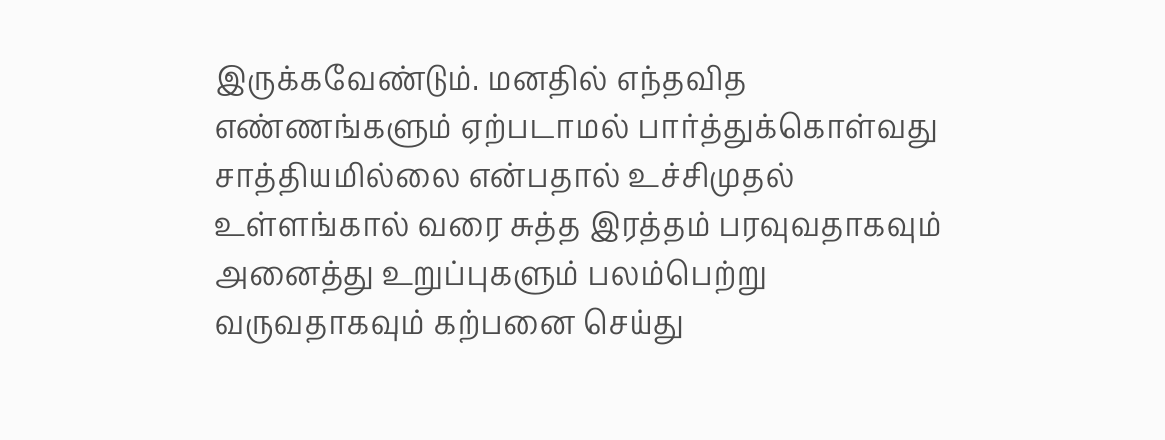இருக்கவேண்டும். மனதில் எந்தவித எண்ணங்களும் ஏற்படாமல் பார்த்துக்கொள்வது சாத்தியமில்லை என்பதால் உச்சிமுதல் உள்ளங்கால் வரை சுத்த இரத்தம் பரவுவதாகவும் அனைத்து உறுப்புகளும் பலம்பெற்று வருவதாகவும் கற்பனை செய்து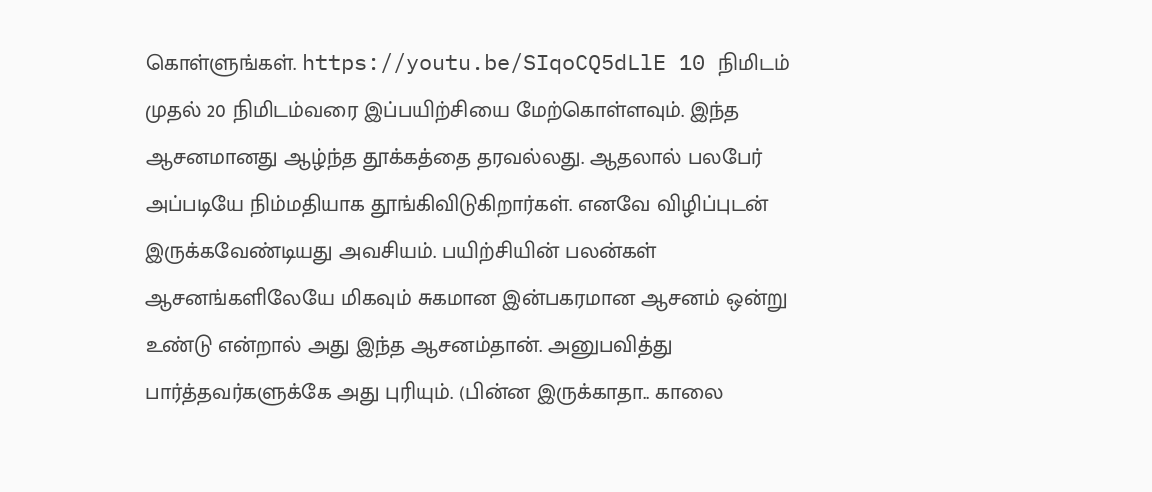கொள்ளுங்கள். https://youtu.be/SIqoCQ5dLlE 10 நிமிடம் முதல் 20 நிமிடம்வரை இப்பயிற்சியை மேற்கொள்ளவும். இந்த ஆசனமானது ஆழ்ந்த தூக்கத்தை தரவல்லது. ஆதலால் பலபேர் அப்படியே நிம்மதியாக தூங்கிவிடுகிறார்கள். எனவே விழிப்புடன் இருக்கவேண்டியது அவசியம். பயிற்சியின் பலன்கள் ஆசனங்களிலேயே மிகவும் சுகமான இன்பகரமான ஆசனம் ஒன்று உண்டு என்றால் அது இந்த ஆசனம்தான். அனுபவித்து பார்த்தவர்களுக்கே அது புரியும். (பின்ன இருக்காதா.. காலை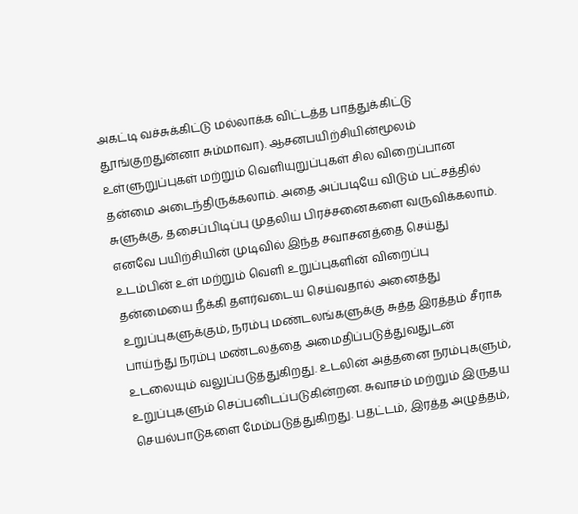அகட்டி வச்சுக்கிட்டு மல்லாக்க விட்டத்த பாத்துக்கிட்டு தூங்குறதுன்னா சும்மாவா). ஆசனபயிற்சியின்மூலம் உள்ளுறுப்புகள் மற்றும் வெளியுறுப்புகள் சில விறைப்பான தன்மை அடைந்திருக்கலாம். அதை அப்படியே விடும் பட்சத்தில் சுளுக்கு, தசைப்பிடிப்பு முதலிய பிரச்சனைகளை வருவிக்கலாம். எனவே பயிற்சியின் முடிவில் இந்த சவாசனத்தை செய்து உடம்பின் உள் மற்றும் வெளி உறுப்புகளின் விறைப்பு தன்மையை நீக்கி தளர்வடைய செய்வதால் அனைத்து உறுப்புகளுக்கும், நரம்பு மண்டலங்களுக்கு சுத்த இரத்தம் சீராக பாய்ந்து நரம்பு மண்டலத்தை அமைதிப்படுத்துவதுடன் உடலையும் வலுப்படுத்துகிறது. உடலின் அத்தனை நரம்புகளும், உறுப்புகளும் செப்பனிடப்படுகின்றன. சுவாசம் மற்றும் இருதய செயல்பாடுகளை மேம்படுத்துகிறது. பதட்டம், இரத்த அழுத்தம்,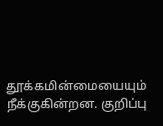தூக்கமின்மையையும் நீக்குகின்றன. குறிப்பு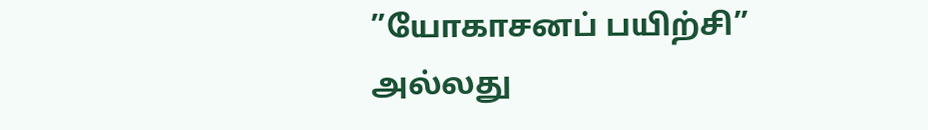”யோகாசனப் பயிற்சி” அல்லது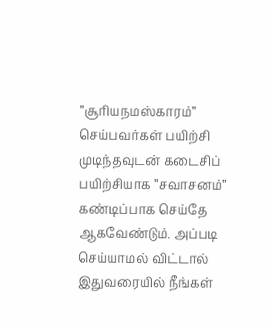”சூரியநமஸ்காரம்” செய்பவர்கள் பயிற்சி முடிந்தவுடன் கடைசிப் பயிற்சியாக ”சவாசனம்” கண்டிப்பாக செய்தே ஆகவேண்டும். அப்படி செய்யாமல் விட்டால் இதுவரையில் நீங்கள்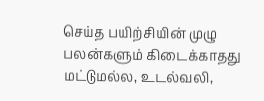செய்த பயிற்சியின் முழு பலன்களும் கிடைக்காதது மட்டுமல்ல, உடல்வலி,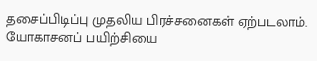தசைப்பிடிப்பு முதலிய பிரச்சனைகள் ஏற்படலாம். யோகாசனப் பயிற்சியை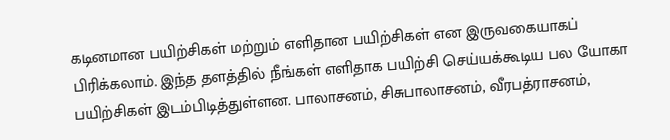கடினமான பயிற்சிகள் மற்றும் எளிதான பயிற்சிகள் என இருவகையாகப் பிரிக்கலாம். இந்த தளத்தில் நீங்கள் எளிதாக பயிற்சி செய்யக்கூடிய பல யோகா பயிற்சிகள் இடம்பிடித்துள்ளன. பாலாசனம், சிசுபாலாசனம், வீரபத்ராசனம்,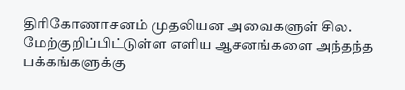திரிகோணாசனம் முதலியன அவைகளுள் சில. மேற்குறிப்பிட்டுள்ள எளிய ஆசனங்களை அந்தந்த பக்கங்களுக்கு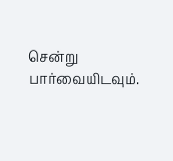சென்று பார்வையிடவும்.